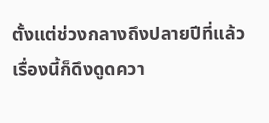ตั้งแต่ช่วงกลางถึงปลายปีที่แล้ว เรื่องนี้ก็ดึงดูดควา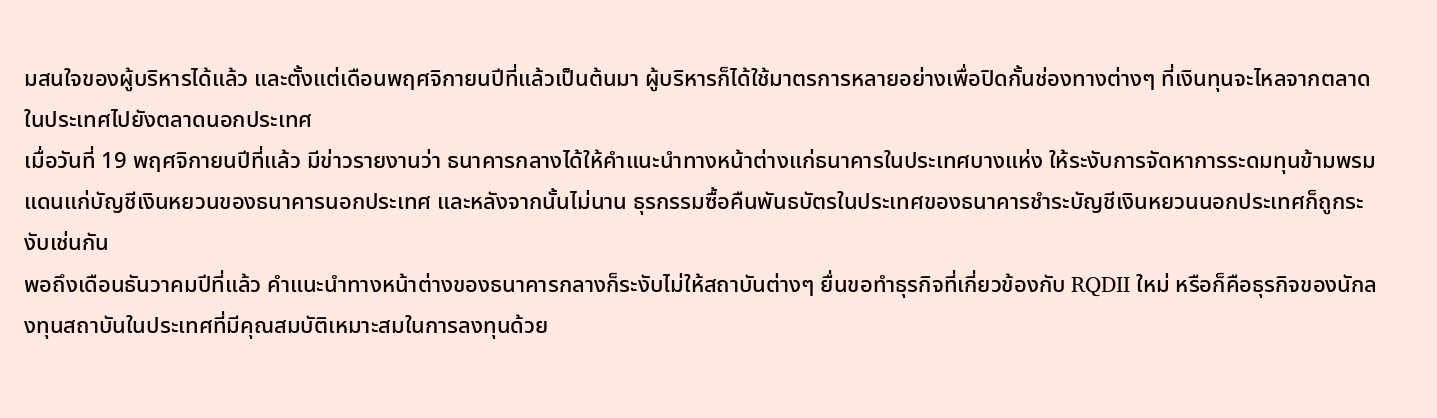มสนใจของผู้บริหารได้แล้ว และตั้งแต่เดือนพฤศจิกายนปีที่แล้วเป็นต้นมา ผู้บริหารก็ได้ใช้มาตรการหลายอย่างเพื่อปิดกั้นช่องทางต่างๆ ที่เงินทุนจะไหลจากตลาดในประเทศไปยังตลาดนอกประเทศ
เมื่อวันที่ 19 พฤศจิกายนปีที่แล้ว มีข่าวรายงานว่า ธนาคารกลางได้ให้คำแนะนำทางหน้าต่างแก่ธนาคารในประเทศบางแห่ง ให้ระงับการจัดหาการระดมทุนข้ามพรมแดนแก่บัญชีเงินหยวนของธนาคารนอกประเทศ และหลังจากนั้นไม่นาน ธุรกรรมซื้อคืนพันธบัตรในประเทศของธนาคารชำระบัญชีเงินหยวนนอกประเทศก็ถูกระงับเช่นกัน
พอถึงเดือนธันวาคมปีที่แล้ว คำแนะนำทางหน้าต่างของธนาคารกลางก็ระงับไม่ให้สถาบันต่างๆ ยื่นขอทำธุรกิจที่เกี่ยวข้องกับ RQDII ใหม่ หรือก็คือธุรกิจของนักลงทุนสถาบันในประเทศที่มีคุณสมบัติเหมาะสมในการลงทุนด้วย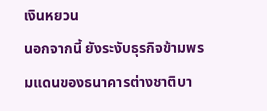เงินหยวน
นอกจากนี้ ยังระงับธุรกิจข้ามพรมแดนของธนาคารต่างชาติบา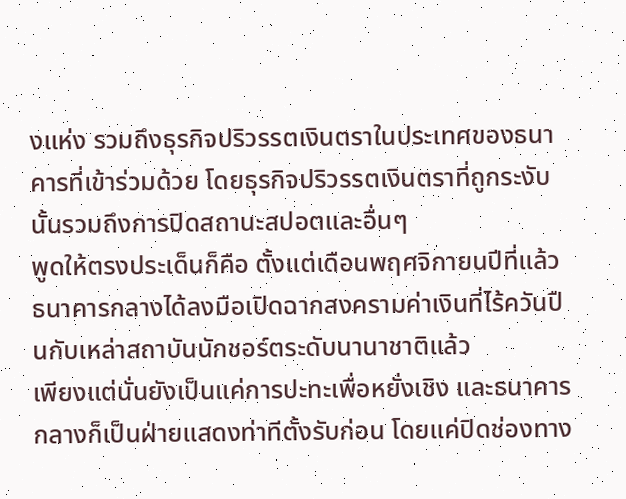งแห่ง รวมถึงธุรกิจปริวรรตเงินตราในประเทศของธนาคารที่เข้าร่วมด้วย โดยธุรกิจปริวรรตเงินตราที่ถูกระงับนั้นรวมถึงการปิดสถานะสปอตและอื่นๆ
พูดให้ตรงประเด็นก็คือ ตั้งแต่เดือนพฤศจิกายนปีที่แล้ว ธนาคารกลางได้ลงมือเปิดฉากสงครามค่าเงินที่ไร้ควันปืนกับเหล่าสถาบันนักชอร์ตระดับนานาชาติแล้ว
เพียงแต่นั่นยังเป็นแค่การปะทะเพื่อหยั่งเชิง และธนาคารกลางก็เป็นฝ่ายแสดงท่าทีตั้งรับก่อน โดยแค่ปิดช่องทาง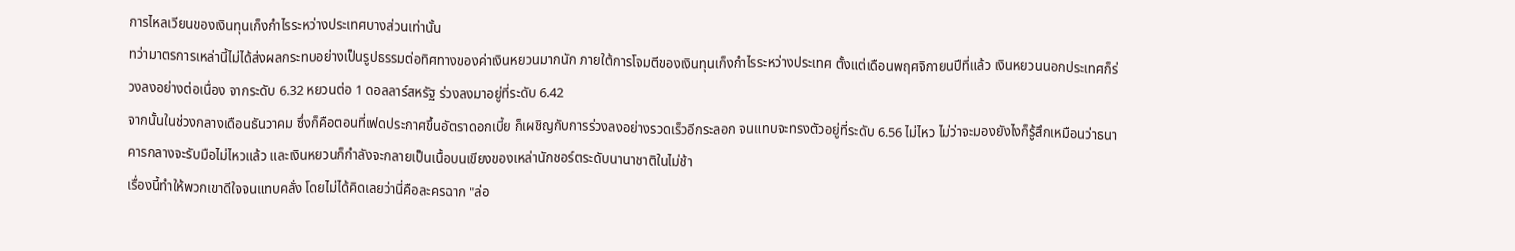การไหลเวียนของเงินทุนเก็งกำไรระหว่างประเทศบางส่วนเท่านั้น
ทว่ามาตรการเหล่านี้ไม่ได้ส่งผลกระทบอย่างเป็นรูปธรรมต่อทิศทางของค่าเงินหยวนมากนัก ภายใต้การโจมตีของเงินทุนเก็งกำไรระหว่างประเทศ ตั้งแต่เดือนพฤศจิกายนปีที่แล้ว เงินหยวนนอกประเทศก็ร่วงลงอย่างต่อเนื่อง จากระดับ 6.32 หยวนต่อ 1 ดอลลาร์สหรัฐ ร่วงลงมาอยู่ที่ระดับ 6.42
จากนั้นในช่วงกลางเดือนธันวาคม ซึ่งก็คือตอนที่เฟดประกาศขึ้นอัตราดอกเบี้ย ก็เผชิญกับการร่วงลงอย่างรวดเร็วอีกระลอก จนแทบจะทรงตัวอยู่ที่ระดับ 6.56 ไม่ไหว ไม่ว่าจะมองยังไงก็รู้สึกเหมือนว่าธนาคารกลางจะรับมือไม่ไหวแล้ว และเงินหยวนก็กำลังจะกลายเป็นเนื้อบนเขียงของเหล่านักชอร์ตระดับนานาชาติในไม่ช้า
เรื่องนี้ทำให้พวกเขาดีใจจนแทบคลั่ง โดยไม่ได้คิดเลยว่านี่คือละครฉาก "ล่อ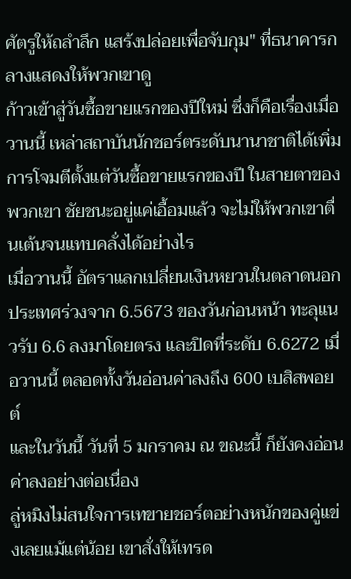ศัตรูให้ถลำลึก แสร้งปล่อยเพื่อจับกุม" ที่ธนาคารกลางแสดงให้พวกเขาดู
ก้าวเข้าสู่วันซื้อขายแรกของปีใหม่ ซึ่งก็คือเรื่องเมื่อวานนี้ เหล่าสถาบันนักชอร์ตระดับนานาชาติได้เพิ่มการโจมตีตั้งแต่วันซื้อขายแรกของปี ในสายตาของพวกเขา ชัยชนะอยู่แค่เอื้อมแล้ว จะไม่ให้พวกเขาตื่นเต้นจนแทบคลั่งได้อย่างไร
เมื่อวานนี้ อัตราแลกเปลี่ยนเงินหยวนในตลาดนอกประเทศร่วงจาก 6.5673 ของวันก่อนหน้า ทะลุแนวรับ 6.6 ลงมาโดยตรง และปิดที่ระดับ 6.6272 เมื่อวานนี้ ตลอดทั้งวันอ่อนค่าลงถึง 600 เบสิสพอยต์
และในวันนี้ วันที่ 5 มกราคม ณ ขณะนี้ ก็ยังคงอ่อนค่าลงอย่างต่อเนื่อง
ลู่หมิงไม่สนใจการเทขายชอร์ตอย่างหนักของคู่แข่งเลยแม้แต่น้อย เขาสั่งให้เทรด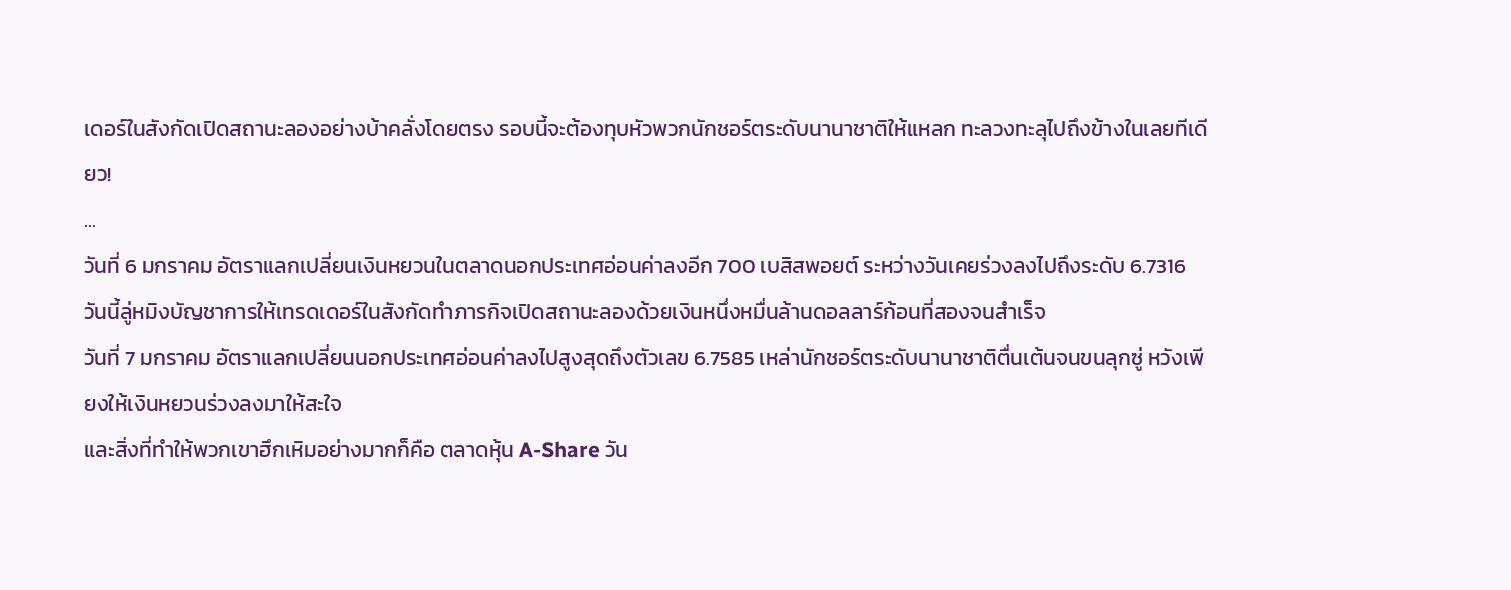เดอร์ในสังกัดเปิดสถานะลองอย่างบ้าคลั่งโดยตรง รอบนี้จะต้องทุบหัวพวกนักชอร์ตระดับนานาชาติให้แหลก ทะลวงทะลุไปถึงข้างในเลยทีเดียว!
...
วันที่ 6 มกราคม อัตราแลกเปลี่ยนเงินหยวนในตลาดนอกประเทศอ่อนค่าลงอีก 700 เบสิสพอยต์ ระหว่างวันเคยร่วงลงไปถึงระดับ 6.7316 วันนี้ลู่หมิงบัญชาการให้เทรดเดอร์ในสังกัดทำภารกิจเปิดสถานะลองด้วยเงินหนึ่งหมื่นล้านดอลลาร์ก้อนที่สองจนสำเร็จ
วันที่ 7 มกราคม อัตราแลกเปลี่ยนนอกประเทศอ่อนค่าลงไปสูงสุดถึงตัวเลข 6.7585 เหล่านักชอร์ตระดับนานาชาติตื่นเต้นจนขนลุกซู่ หวังเพียงให้เงินหยวนร่วงลงมาให้สะใจ
และสิ่งที่ทำให้พวกเขาฮึกเหิมอย่างมากก็คือ ตลาดหุ้น A-Share วัน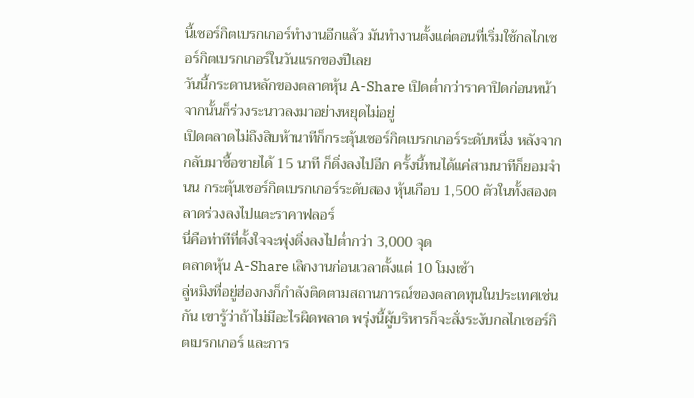นี้เซอร์กิตเบรกเกอร์ทำงานอีกแล้ว มันทำงานตั้งแต่ตอนที่เริ่มใช้กลไกเซอร์กิตเบรกเกอร์ในวันแรกของปีเลย
วันนี้กระดานหลักของตลาดหุ้น A-Share เปิดต่ำกว่าราคาปิดก่อนหน้า จากนั้นก็ร่วงระนาวลงมาอย่างหยุดไม่อยู่
เปิดตลาดไม่ถึงสิบห้านาทีก็กระตุ้นเซอร์กิตเบรกเกอร์ระดับหนึ่ง หลังจากกลับมาซื้อขายได้ 15 นาที ก็ดิ่งลงไปอีก ครั้งนี้ทนได้แค่สามนาทีก็ยอมจำนน กระตุ้นเซอร์กิตเบรกเกอร์ระดับสอง หุ้นเกือบ 1,500 ตัวในทั้งสองตลาดร่วงลงไปแตะราคาฟลอร์
นี่คือท่าทีที่ตั้งใจจะพุ่งดิ่งลงไปต่ำกว่า 3,000 จุด
ตลาดหุ้น A-Share เลิกงานก่อนเวลาตั้งแต่ 10 โมงเช้า
ลู่หมิงที่อยู่ฮ่องกงก็กำลังติดตามสถานการณ์ของตลาดทุนในประเทศเช่นกัน เขารู้ว่าถ้าไม่มีอะไรผิดพลาด พรุ่งนี้ผู้บริหารก็จะสั่งระงับกลไกเซอร์กิตเบรกเกอร์ และการ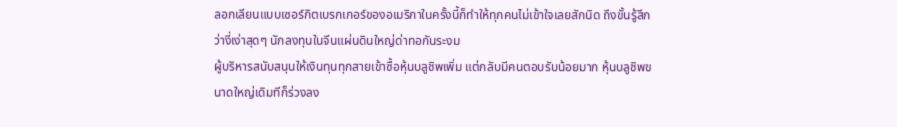ลอกเลียนแบบเซอร์กิตเบรกเกอร์ของอเมริกาในครั้งนี้ก็ทำให้ทุกคนไม่เข้าใจเลยสักนิด ถึงขั้นรู้สึกว่างี่เง่าสุดๆ นักลงทุนในจีนแผ่นดินใหญ่ด่าทอกันระงม
ผู้บริหารสนับสนุนให้เงินทุนทุกสายเข้าซื้อหุ้นบลูชิพเพิ่ม แต่กลับมีคนตอบรับน้อยมาก หุ้นบลูชิพขนาดใหญ่เดิมทีก็ร่วงลง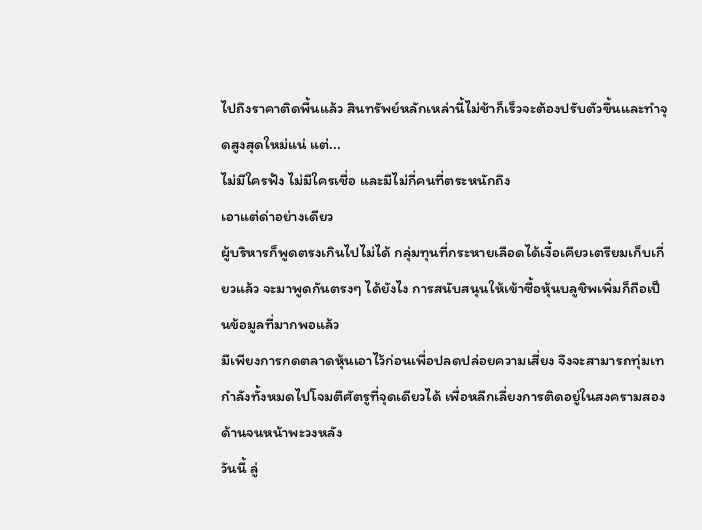ไปถึงราคาติดพื้นแล้ว สินทรัพย์หลักเหล่านี้ไม่ช้าก็เร็วจะต้องปรับตัวขึ้นและทำจุดสูงสุดใหม่แน่ แต่...
ไม่มีใครฟัง ไม่มีใครเชื่อ และมีไม่กี่คนที่ตระหนักถึง
เอาแต่ด่าอย่างเดียว
ผู้บริหารก็พูดตรงเกินไปไม่ได้ กลุ่มทุนที่กระหายเลือดได้เงื้อเคียวเตรียมเก็บเกี่ยวแล้ว จะมาพูดกันตรงๆ ได้ยังไง การสนับสนุนให้เข้าซื้อหุ้นบลูชิพเพิ่มก็ถือเป็นข้อมูลที่มากพอแล้ว
มีเพียงการกดตลาดหุ้นเอาไว้ก่อนเพื่อปลดปล่อยความเสี่ยง จึงจะสามารถทุ่มเทกำลังทั้งหมดไปโจมตีศัตรูที่จุดเดียวได้ เพื่อหลีกเลี่ยงการติดอยู่ในสงครามสองด้านจนหน้าพะวงหลัง
วันนี้ ลู่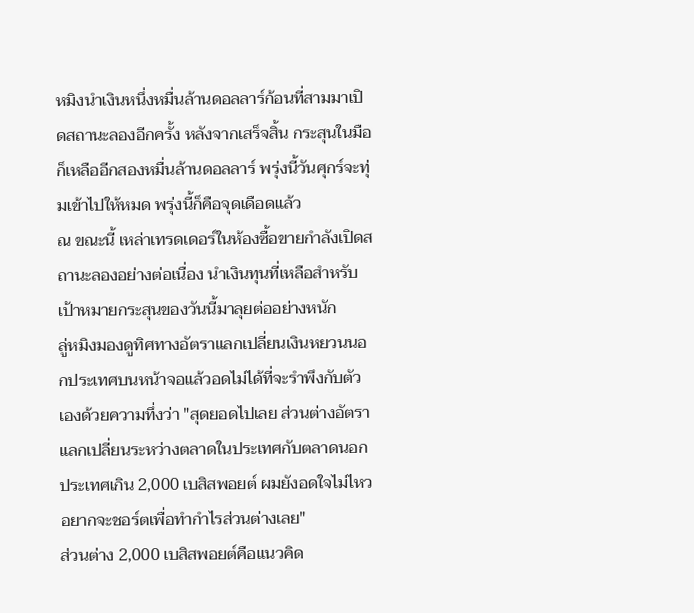หมิงนำเงินหนึ่งหมื่นล้านดอลลาร์ก้อนที่สามมาเปิดสถานะลองอีกครั้ง หลังจากเสร็จสิ้น กระสุนในมือก็เหลืออีกสองหมื่นล้านดอลลาร์ พรุ่งนี้วันศุกร์จะทุ่มเข้าไปให้หมด พรุ่งนี้ก็คือจุดเดือดแล้ว
ณ ขณะนี้ เหล่าเทรดเดอร์ในห้องซื้อขายกำลังเปิดสถานะลองอย่างต่อเนื่อง นำเงินทุนที่เหลือสำหรับเป้าหมายกระสุนของวันนี้มาลุยต่ออย่างหนัก
ลู่หมิงมองดูทิศทางอัตราแลกเปลี่ยนเงินหยวนนอกประเทศบนหน้าจอแล้วอดไม่ได้ที่จะรำพึงกับตัวเองด้วยความทึ่งว่า "สุดยอดไปเลย ส่วนต่างอัตราแลกเปลี่ยนระหว่างตลาดในประเทศกับตลาดนอกประเทศเกิน 2,000 เบสิสพอยต์ ผมยังอดใจไม่ไหวอยากจะชอร์ตเพื่อทำกำไรส่วนต่างเลย"
ส่วนต่าง 2,000 เบสิสพอยต์คือแนวคิด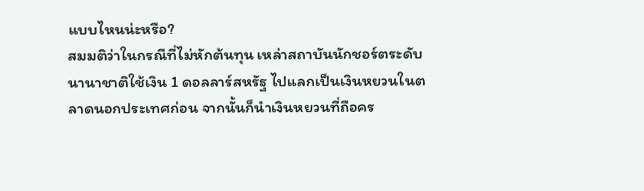แบบไหนน่ะหรือ?
สมมติว่าในกรณีที่ไม่หักต้นทุน เหล่าสถาบันนักชอร์ตระดับนานาชาติใช้เงิน 1 ดอลลาร์สหรัฐ ไปแลกเป็นเงินหยวนในตลาดนอกประเทศก่อน จากนั้นก็นำเงินหยวนที่ถือคร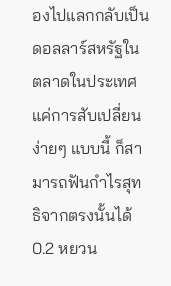องไปแลกกลับเป็นดอลลาร์สหรัฐในตลาดในประเทศ
แค่การสับเปลี่ยนง่ายๆ แบบนี้ ก็สามารถฟันกำไรสุทธิจากตรงนั้นได้ 0.2 หยวน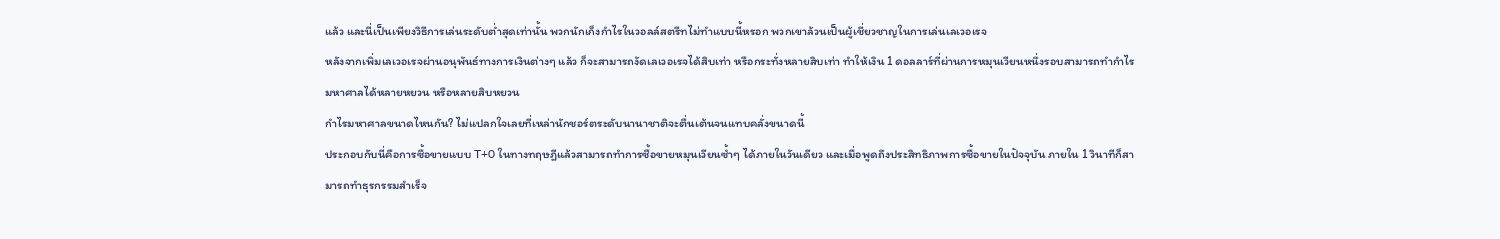แล้ว และนี่เป็นเพียงวิธีการเล่นระดับต่ำสุดเท่านั้น พวกนักเก็งกำไรในวอลล์สตรีทไม่ทำแบบนี้หรอก พวกเขาล้วนเป็นผู้เชี่ยวชาญในการเล่นเลเวอเรจ
หลังจากเพิ่มเลเวอเรจผ่านอนุพันธ์ทางการเงินต่างๆ แล้ว ก็จะสามารถงัดเลเวอเรจได้สิบเท่า หรือกระทั่งหลายสิบเท่า ทำให้เงิน 1 ดอลลาร์ที่ผ่านการหมุนเวียนหนึ่งรอบสามารถทำกำไรมหาศาลได้หลายหยวน หรือหลายสิบหยวน
กำไรมหาศาลขนาดไหนกัน? ไม่แปลกใจเลยที่เหล่านักชอร์ตระดับนานาชาติจะตื่นเต้นจนแทบคลั่งขนาดนี้
ประกอบกับนี่คือการซื้อขายแบบ T+0 ในทางทฤษฎีแล้วสามารถทำการซื้อขายหมุนเวียนซ้ำๆ ได้ภายในวันเดียว และเมื่อพูดถึงประสิทธิภาพการซื้อขายในปัจจุบัน ภายใน 1 วินาทีก็สามารถทำธุรกรรมสำเร็จ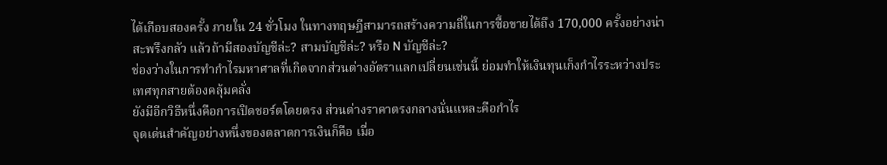ได้เกือบสองครั้ง ภายใน 24 ชั่วโมง ในทางทฤษฎีสามารถสร้างความถี่ในการซื้อขายได้ถึง 170,000 ครั้งอย่างน่าสะพรึงกลัว แล้วถ้ามีสองบัญชีล่ะ? สามบัญชีล่ะ? หรือ N บัญชีล่ะ?
ช่องว่างในการทำกำไรมหาศาลที่เกิดจากส่วนต่างอัตราแลกเปลี่ยนเช่นนี้ ย่อมทำให้เงินทุนเก็งกำไรระหว่างประเทศทุกสายต้องคลุ้มคลั่ง
ยังมีอีกวิธีหนึ่งคือการเปิดชอร์ตโดยตรง ส่วนต่างราคาตรงกลางนั่นแหละคือกำไร
จุดเด่นสำคัญอย่างหนึ่งของตลาดการเงินก็คือ เมื่อ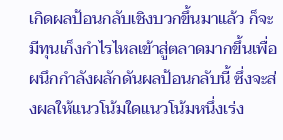เกิดผลป้อนกลับเชิงบวกขึ้นมาแล้ว ก็จะมีทุนเก็งกำไรไหลเข้าสู่ตลาดมากขึ้นเพื่อผนึกกำลังผลักดันผลป้อนกลับนี้ ซึ่งจะส่งผลให้แนวโน้มใดแนวโน้มหนึ่งเร่ง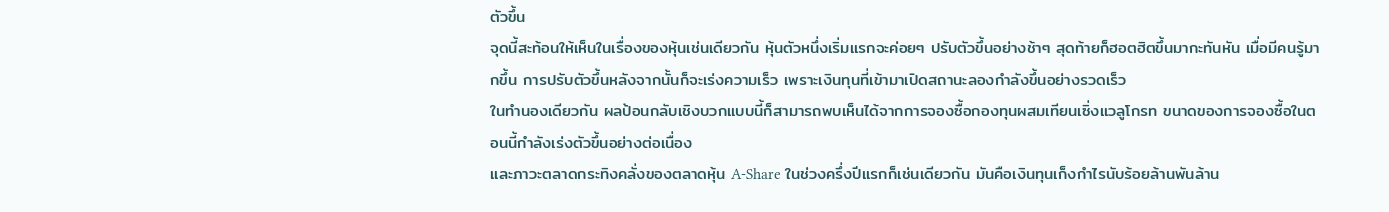ตัวขึ้น
จุดนี้สะท้อนให้เห็นในเรื่องของหุ้นเช่นเดียวกัน หุ้นตัวหนึ่งเริ่มแรกจะค่อยๆ ปรับตัวขึ้นอย่างช้าๆ สุดท้ายก็ฮอตฮิตขึ้นมากะทันหัน เมื่อมีคนรู้มากขึ้น การปรับตัวขึ้นหลังจากนั้นก็จะเร่งความเร็ว เพราะเงินทุนที่เข้ามาเปิดสถานะลองกำลังขึ้นอย่างรวดเร็ว
ในทำนองเดียวกัน ผลป้อนกลับเชิงบวกแบบนี้ก็สามารถพบเห็นได้จากการจองซื้อกองทุนผสมเทียนเซิ่งแวลูโกรท ขนาดของการจองซื้อในตอนนี้กำลังเร่งตัวขึ้นอย่างต่อเนื่อง
และภาวะตลาดกระทิงคลั่งของตลาดหุ้น A-Share ในช่วงครึ่งปีแรกก็เช่นเดียวกัน มันคือเงินทุนเก็งกำไรนับร้อยล้านพันล้าน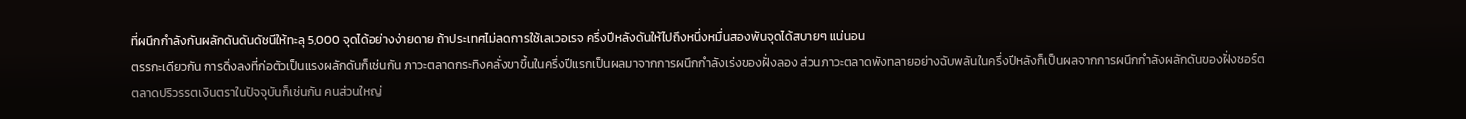ที่ผนึกกำลังกันผลักดันดันดัชนีให้ทะลุ 5,000 จุดได้อย่างง่ายดาย ถ้าประเทศไม่ลดการใช้เลเวอเรจ ครึ่งปีหลังดันให้ไปถึงหนึ่งหมื่นสองพันจุดได้สบายๆ แน่นอน
ตรรกะเดียวกัน การดิ่งลงที่ก่อตัวเป็นแรงผลักดันก็เช่นกัน ภาวะตลาดกระทิงคลั่งขาขึ้นในครึ่งปีแรกเป็นผลมาจากการผนึกกำลังเร่งของฝั่งลอง ส่วนภาวะตลาดพังทลายอย่างฉับพลันในครึ่งปีหลังก็เป็นผลจากการผนึกกำลังผลักดันของฝั่งชอร์ต
ตลาดปริวรรตเงินตราในปัจจุบันก็เช่นกัน คนส่วนใหญ่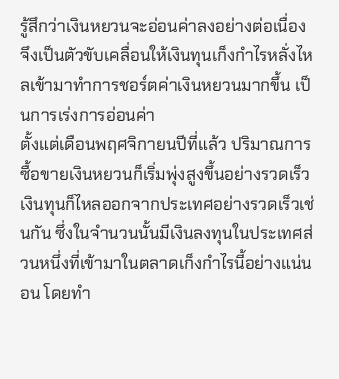รู้สึกว่าเงินหยวนจะอ่อนค่าลงอย่างต่อเนื่อง จึงเป็นตัวขับเคลื่อนให้เงินทุนเก็งกำไรหลั่งไหลเข้ามาทำการชอร์ตค่าเงินหยวนมากขึ้น เป็นการเร่งการอ่อนค่า
ตั้งแต่เดือนพฤศจิกายนปีที่แล้ว ปริมาณการซื้อขายเงินหยวนก็เริ่มพุ่งสูงขึ้นอย่างรวดเร็ว เงินทุนก็ไหลออกจากประเทศอย่างรวดเร็วเช่นกัน ซึ่งในจำนวนนั้นมีเงินลงทุนในประเทศส่วนหนึ่งที่เข้ามาในตลาดเก็งกำไรนี้อย่างแน่นอน โดยทำ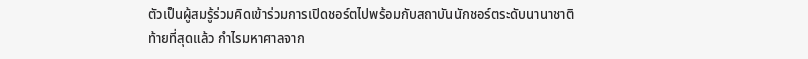ตัวเป็นผู้สมรู้ร่วมคิดเข้าร่วมการเปิดชอร์ตไปพร้อมกับสถาบันนักชอร์ตระดับนานาชาติ
ท้ายที่สุดแล้ว กำไรมหาศาลจาก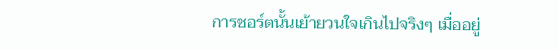การชอร์ตนั้นเย้ายวนใจเกินไปจริงๆ เมื่ออยู่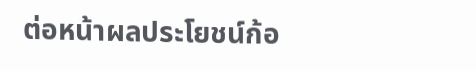ต่อหน้าผลประโยชน์ก้อ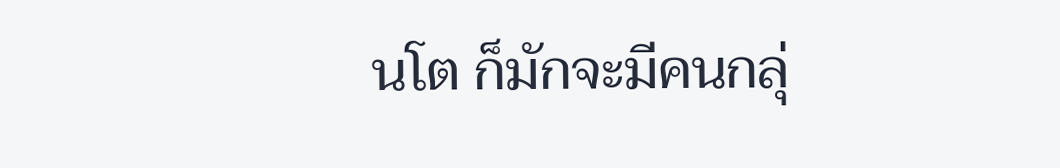นโต ก็มักจะมีคนกลุ่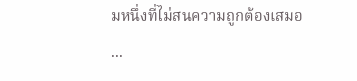มหนึ่งที่ไม่สนความถูกต้องเสมอ
...